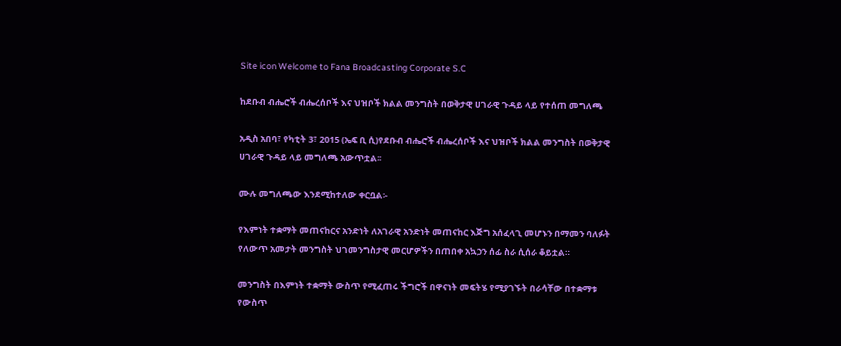Site icon Welcome to Fana Broadcasting Corporate S.C

ከደቡብ ብሔሮች ብሔረሰቦች እና ህዝቦች ክልል መንግስት በወቅታዊ ሀገራዊ ጉዳይ ላይ የተሰጠ መግለጫ

አዲስ አበባ፣ የካቲት 3፣ 2015 (ኤፍ ቢ ሲ)የደቡብ ብሔሮች ብሔረሰቦች እና ህዝቦች ክልል መንግስት በወቅታዊ ሀገራዊ ጉዳይ ላይ መግለጫ አውጥቷል፡፡

ሙሉ መግለጫው እንደሚከተለው ቀርቧል፡-

የእምነት ተቋማት መጠናከርና አንድነት ለአገራዊ አንድነት መጠናከር እጅግ አሰፈላጊ መሆኑን በማመን ባለፉት የለውጥ አመታት መንግስት ህገመንግስታዊ መርሆዎችን በጠበቀ አኳኃን ሰፊ ስራ ሲሰራ ቆይቷል።

መንግስት በእምነት ተቋማት ውስጥ የሚፈጠሩ ችግሮች በዋናነት መፍትሄ የሚያገኙት በራሳቸው በተቋማቱ የውስጥ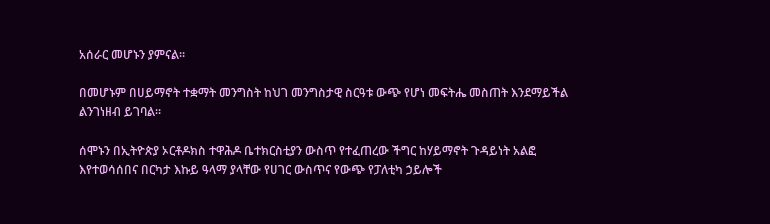አሰራር መሆኑን ያምናል።

በመሆኑም በሀይማኖት ተቋማት መንግስት ከህገ መንግስታዊ ስርዓቱ ውጭ የሆነ መፍትሔ መስጠት እንደማይችል ልንገነዘብ ይገባል።

ሰሞኑን በኢትዮጵያ ኦርቶዶክስ ተዋሕዶ ቤተክርስቲያን ውስጥ የተፈጠረው ችግር ከሃይማኖት ጉዳይነት አልፎ እየተወሳሰበና በርካታ እኩይ ዓላማ ያላቸው የሀገር ውስጥና የውጭ የፓለቲካ ኃይሎች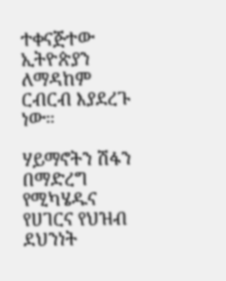ተቀናጅተው ኢትዮጵያን ለማዳከም ርብርብ እያደረጉ ነው።

ሃይማኖትን ሽፋን በማድረግ የሚካሄዱና የሀገርና የህዝብ ደህንነት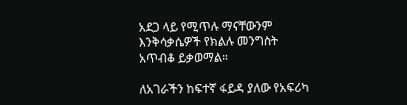አደጋ ላይ የሚጥሉ ማናቸውንም እንቅሳቃሴዎች የክልሉ መንግስት አጥብቆ ይቃወማል።

ለአገራችን ከፍተኛ ፋይዳ ያለው የአፍሪካ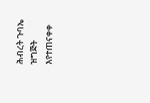ሕብረት ጉባኤ ዝግጅት እየተጠናቀቀ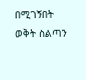በሚገኝበት ወቅት ስልጣን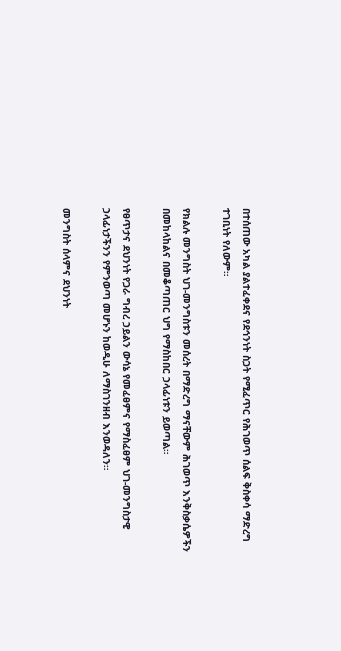በተሰጠው አካል ያልተፈቀደና የደኅንነት ስጋት የሚፈጥር የሕገወጥ ሰልፍ ቅስቀሳ ማድረግ ተገቢነት የለውም።

የክልሉ መንግስት ህገ-መንግስቱን መሰረት በማድረግ ማናቸውም ሕገወጥ እንቅስቃሴዎችን በመከላከልና በመቆጣጠር ህግ የማስከበር ኃላፊነቱን ይወጣል።

የፀጥታና ደህንነት የጋራ ግብረ ኃይልን ውሳኔ የመፈፀምና የማስፈፀም ህገ-መንግስታዊ ኃላፊነታችንን የምንወጣ መሆኑን ከወዲሁ ለማስገንዘብ እንወዳለን።

መንግስት ሰላምና ደህንነት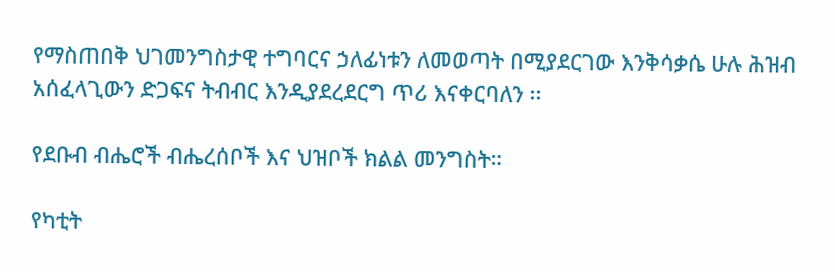የማስጠበቅ ህገመንግስታዊ ተግባርና ኃለፊነቱን ለመወጣት በሚያደርገው እንቅሳቃሴ ሁሉ ሕዝብ አሰፈላጊውን ድጋፍና ትብብር እንዲያደረደርግ ጥሪ እናቀርባለን ፡፡

የደቡብ ብሔሮች ብሔረሰቦች እና ህዝቦች ክልል መንግስት።

የካቲት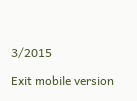3/2015

Exit mobile version